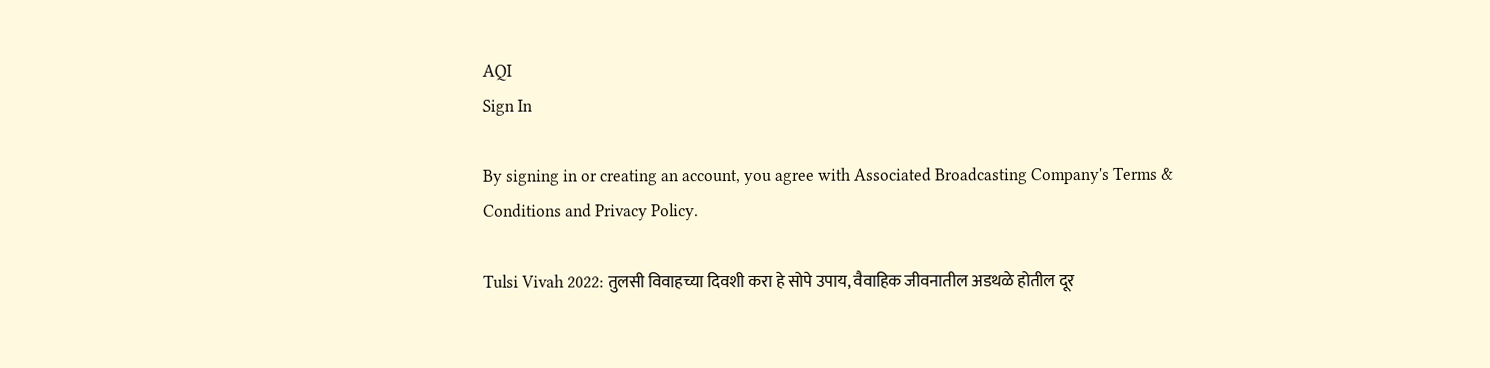AQI
Sign In

By signing in or creating an account, you agree with Associated Broadcasting Company's Terms & Conditions and Privacy Policy.

Tulsi Vivah 2022: तुलसी विवाहच्या दिवशी करा हे सोपे उपाय, वैवाहिक जीवनातील अडथळे होतील दूर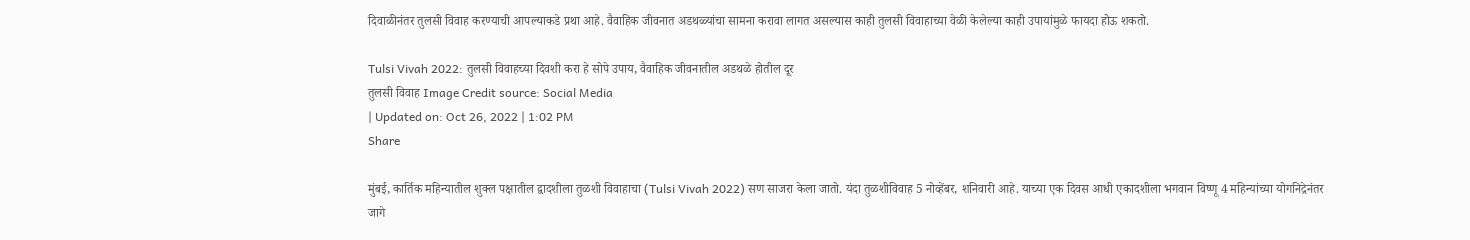दिवाळीनंतर तुलसी विवाह करण्याची आपल्याकडे प्रथा आहे. वैवाहिक जीवनात अडथळ्यांचा सामना करावा लागत असल्यास काही तुलसी विवाहाच्या वेळी केलेल्या काही उपायांमुळे फायदा होऊ शकतो.

Tulsi Vivah 2022: तुलसी विवाहच्या दिवशी करा हे सोपे उपाय, वैवाहिक जीवनातील अडथळे होतील दूर
तुलसी विवाह Image Credit source: Social Media
| Updated on: Oct 26, 2022 | 1:02 PM
Share

मुंबई, कार्तिक महिन्यातील शुक्ल पक्षातील द्वादशीला तुळशी विवाहाचा (Tulsi Vivah 2022) सण साजरा केला जातो. यंदा तुळशीविवाह 5 नोव्हेंबर, शनिवारी आहे. याच्या एक दिवस आधी एकादशीला भगवान विष्णू 4 महिन्यांच्या योगनिद्रेनंतर जागे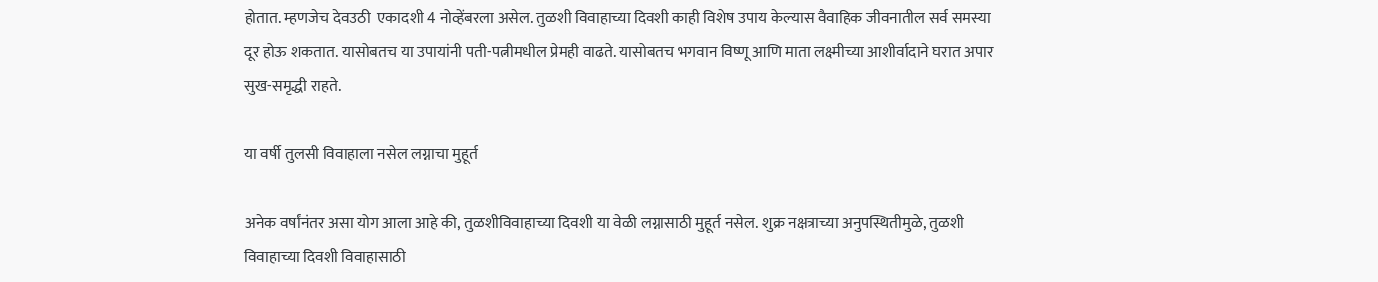होतात. म्हणजेच देवउठी  एकादशी 4 नोव्हेंबरला असेल. तुळशी विवाहाच्या दिवशी काही विशेष उपाय केल्यास वैवाहिक जीवनातील सर्व समस्या दूर होऊ शकतात. यासोबतच या उपायांनी पती-पत्नीमधील प्रेमही वाढते. यासोबतच भगवान विष्णू आणि माता लक्ष्मीच्या आशीर्वादाने घरात अपार सुख-समृद्धी राहते.

या वर्षी तुलसी विवाहाला नसेल लग्नाचा मुहूर्त

अनेक वर्षांनंतर असा योग आला आहे की, तुळशीविवाहाच्या दिवशी या वेळी लग्नासाठी मुहूर्त नसेल. शुक्र नक्षत्राच्या अनुपस्थितीमुळे, तुळशी विवाहाच्या दिवशी विवाहासाठी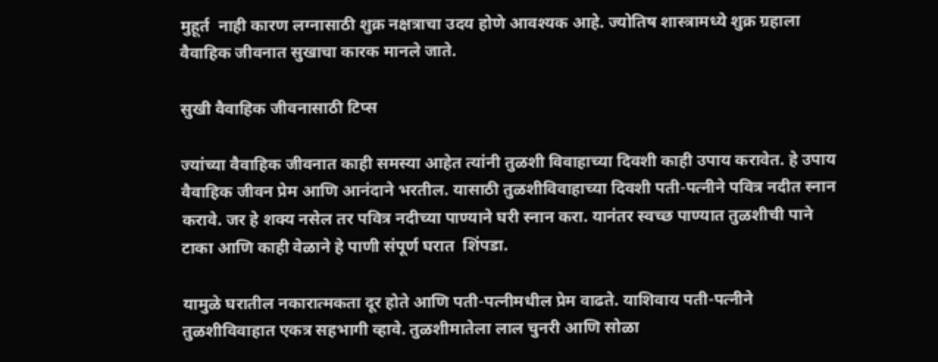मुहूर्त  नाही कारण लग्नासाठी शुक्र नक्षत्राचा उदय होणे आवश्यक आहे. ज्योतिष शास्त्रामध्ये शुक्र ग्रहाला वैवाहिक जीवनात सुखाचा कारक मानले जाते.

सुखी वैवाहिक जीवनासाठी टिप्स

ज्यांच्या वैवाहिक जीवनात काही समस्या आहेत त्यांनी तुळशी विवाहाच्या दिवशी काही उपाय करावेत. हे उपाय वैवाहिक जीवन प्रेम आणि आनंदाने भरतील. यासाठी तुळशीविवाहाच्या दिवशी पती-पत्नीने पवित्र नदीत स्नान करावे. जर हे शक्य नसेल तर पवित्र नदीच्या पाण्याने घरी स्नान करा. यानंतर स्वच्छ पाण्यात तुळशीची पाने टाका आणि काही वेळाने हे पाणी संपूर्ण घरात  शिंपडा.

यामुळे घरातील नकारात्मकता दूर होते आणि पती-पत्नीमधील प्रेम वाढते. याशिवाय पती-पत्नीने तुळशीविवाहात एकत्र सहभागी व्हावे. तुळशीमातेला लाल चुनरी आणि सोळा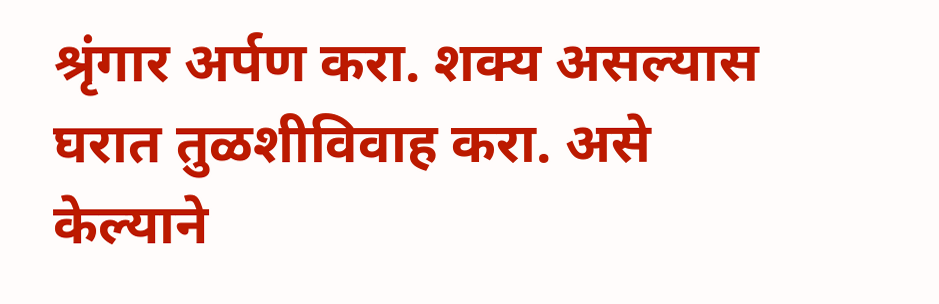श्रृंगार अर्पण करा. शक्य असल्यास घरात तुळशीविवाह करा. असे केल्याने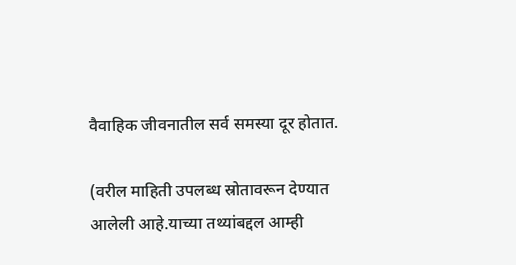वैवाहिक जीवनातील सर्व समस्या दूर होतात.

(वरील माहिती उपलब्ध स्रोतावरून देण्यात आलेली आहे.याच्या तथ्यांबद्दल आम्ही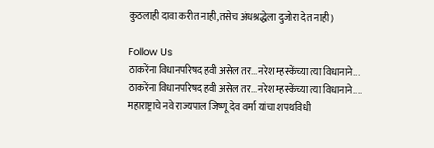कुठलाही दावा करीत नाही,तसेच अंधश्रद्धेला दुजोरा देत नाही)

Follow Us
ठाकरेंना विधानपरिषद हवी असेल तर...नरेश म्हस्केंच्या त्या विधानाने...
ठाकरेंना विधानपरिषद हवी असेल तर...नरेश म्हस्केंच्या त्या विधानाने....
महाराष्ट्राचे नवे राज्यपाल जिष्णू देव वर्मा यांचा शपथविधी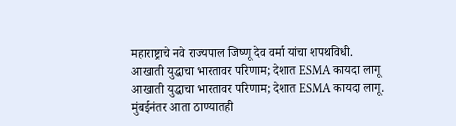महाराष्ट्राचे नवे राज्यपाल जिष्णू देव वर्मा यांचा शपथविधी.
आखाती युद्धाचा भारतावर परिणाम; देशात ESMA कायदा लागू
आखाती युद्धाचा भारतावर परिणाम; देशात ESMA कायदा लागू.
मुंबईनंतर आता ठाण्यातही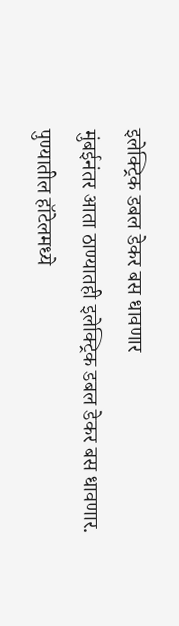इलेक्ट्रिक डबल डेकर बस धावणार
मुंबईनंतर आता ठाण्यातही इलेक्ट्रिक डबल डेकर बस धावणार.
पुण्यातील हॉटेलमध्ये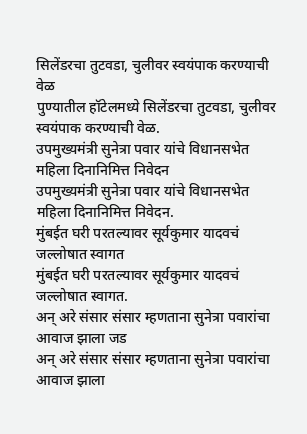सिलेंडरचा तुटवडा, चुलीवर स्वयंपाक करण्याची वेळ
पुण्यातील हॉटेलमध्ये सिलेंडरचा तुटवडा, चुलीवर स्वयंपाक करण्याची वेळ.
उपमुख्यमंत्री सुनेत्रा पवार यांचे विधानसभेत महिला दिनानिमित्त निवेदन
उपमुख्यमंत्री सुनेत्रा पवार यांचे विधानसभेत महिला दिनानिमित्त निवेदन.
मुंबईत घरी परतल्यावर सूर्यकुमार यादवचं जल्लोषात स्वागत
मुंबईत घरी परतल्यावर सूर्यकुमार यादवचं जल्लोषात स्वागत.
अन् अरे संसार संसार म्हणताना सुनेत्रा पवारांचा आवाज झाला जड
अन् अरे संसार संसार म्हणताना सुनेत्रा पवारांचा आवाज झाला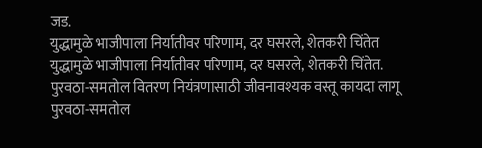जड.
युद्धामुळे भाजीपाला निर्यातीवर परिणाम, दर घसरले, शेतकरी चिंतेत
युद्धामुळे भाजीपाला निर्यातीवर परिणाम, दर घसरले, शेतकरी चिंतेत.
पुरवठा-समतोल वितरण नियंत्रणासाठी जीवनावश्यक वस्तू कायदा लागू
पुरवठा-समतोल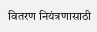वितरण नियंत्रणासाठी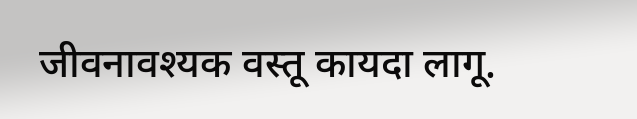जीवनावश्यक वस्तू कायदा लागू.